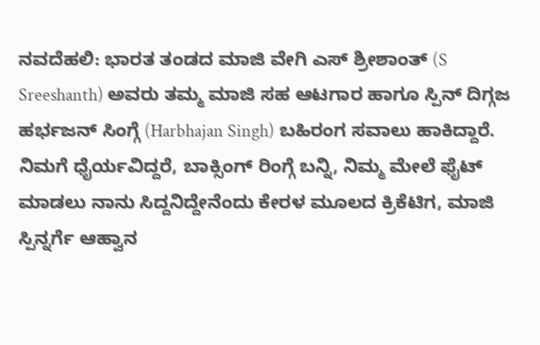ನವದೆಹಲಿ: ಭಾರತ ತಂಡದ ಮಾಜಿ ವೇಗಿ ಎಸ್ ಶ್ರೀಶಾಂತ್ (S Sreeshanth) ಅವರು ತಮ್ಮ ಮಾಜಿ ಸಹ ಆಟಗಾರ ಹಾಗೂ ಸ್ಪಿನ್ ದಿಗ್ಗಜ ಹರ್ಭಜನ್ ಸಿಂಗ್ಗೆ (Harbhajan Singh) ಬಹಿರಂಗ ಸವಾಲು ಹಾಕಿದ್ದಾರೆ. ನಿಮಗೆ ಧೈರ್ಯವಿದ್ದರೆ, ಬಾಕ್ಸಿಂಗ್ ರಿಂಗ್ಗೆ ಬನ್ನಿ, ನಿಮ್ಮ ಮೇಲೆ ಫೈಟ್ ಮಾಡಲು ನಾನು ಸಿದ್ದನಿದ್ದೇನೆಂದು ಕೇರಳ ಮೂಲದ ಕ್ರಿಕೆಟಿಗ, ಮಾಜಿ ಸ್ಪಿನ್ನರ್ಗೆ ಆಹ್ವಾನ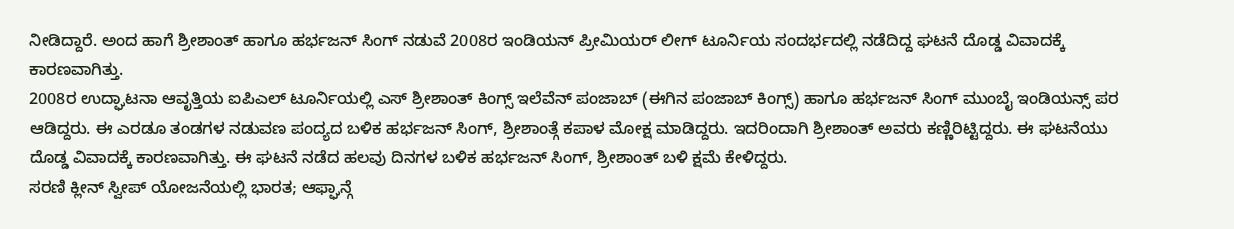ನೀಡಿದ್ದಾರೆ. ಅಂದ ಹಾಗೆ ಶ್ರೀಶಾಂತ್ ಹಾಗೂ ಹರ್ಭಜನ್ ಸಿಂಗ್ ನಡುವೆ 2008ರ ಇಂಡಿಯನ್ ಪ್ರೀಮಿಯರ್ ಲೀಗ್ ಟೂರ್ನಿಯ ಸಂದರ್ಭದಲ್ಲಿ ನಡೆದಿದ್ದ ಘಟನೆ ದೊಡ್ಡ ವಿವಾದಕ್ಕೆ ಕಾರಣವಾಗಿತ್ತು.
2008ರ ಉದ್ಘಾಟನಾ ಆವೃತ್ತಿಯ ಐಪಿಎಲ್ ಟೂರ್ನಿಯಲ್ಲಿ ಎಸ್ ಶ್ರೀಶಾಂತ್ ಕಿಂಗ್ಸ್ ಇಲೆವೆನ್ ಪಂಜಾಬ್ (ಈಗಿನ ಪಂಜಾಬ್ ಕಿಂಗ್ಸ್) ಹಾಗೂ ಹರ್ಭಜನ್ ಸಿಂಗ್ ಮುಂಬೈ ಇಂಡಿಯನ್ಸ್ ಪರ ಆಡಿದ್ದರು. ಈ ಎರಡೂ ತಂಡಗಳ ನಡುವಣ ಪಂದ್ಯದ ಬಳಿಕ ಹರ್ಭಜನ್ ಸಿಂಗ್, ಶ್ರೀಶಾಂತ್ಗೆ ಕಪಾಳ ಮೋಕ್ಷ ಮಾಡಿದ್ದರು. ಇದರಿಂದಾಗಿ ಶ್ರೀಶಾಂತ್ ಅವರು ಕಣ್ಣಿರಿಟ್ಟಿದ್ದರು. ಈ ಘಟನೆಯು ದೊಡ್ಡ ವಿವಾದಕ್ಕೆ ಕಾರಣವಾಗಿತ್ತು. ಈ ಘಟನೆ ನಡೆದ ಹಲವು ದಿನಗಳ ಬಳಿಕ ಹರ್ಭಜನ್ ಸಿಂಗ್, ಶ್ರೀಶಾಂತ್ ಬಳಿ ಕ್ಷಮೆ ಕೇಳಿದ್ದರು.
ಸರಣಿ ಕ್ಲೀನ್ ಸ್ವೀಪ್ ಯೋಜನೆಯಲ್ಲಿ ಭಾರತ; ಆಫ್ಘಾನ್ಗೆ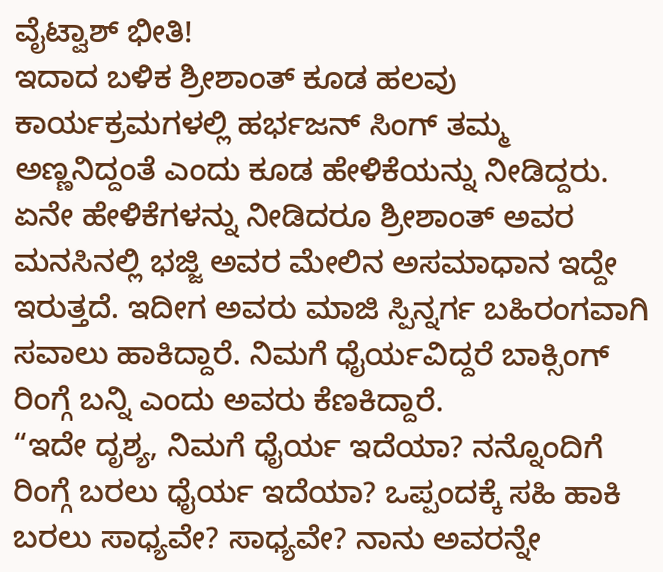ವೈಟ್ವಾಶ್ ಭೀತಿ!
ಇದಾದ ಬಳಿಕ ಶ್ರೀಶಾಂತ್ ಕೂಡ ಹಲವು ಕಾರ್ಯಕ್ರಮಗಳಲ್ಲಿ ಹರ್ಭಜನ್ ಸಿಂಗ್ ತಮ್ಮ ಅಣ್ಣನಿದ್ದಂತೆ ಎಂದು ಕೂಡ ಹೇಳಿಕೆಯನ್ನು ನೀಡಿದ್ದರು. ಏನೇ ಹೇಳಿಕೆಗಳನ್ನು ನೀಡಿದರೂ ಶ್ರೀಶಾಂತ್ ಅವರ ಮನಸಿನಲ್ಲಿ ಭಜ್ಜಿ ಅವರ ಮೇಲಿನ ಅಸಮಾಧಾನ ಇದ್ದೇ ಇರುತ್ತದೆ. ಇದೀಗ ಅವರು ಮಾಜಿ ಸ್ಪಿನ್ನರ್ಗ ಬಹಿರಂಗವಾಗಿ ಸವಾಲು ಹಾಕಿದ್ದಾರೆ. ನಿಮಗೆ ಧೈರ್ಯವಿದ್ದರೆ ಬಾಕ್ಸಿಂಗ್ ರಿಂಗ್ಗೆ ಬನ್ನಿ ಎಂದು ಅವರು ಕೆಣಕಿದ್ದಾರೆ.
“ಇದೇ ದೃಶ್ಯ, ನಿಮಗೆ ಧೈರ್ಯ ಇದೆಯಾ? ನನ್ನೊಂದಿಗೆ ರಿಂಗ್ಗೆ ಬರಲು ಧೈರ್ಯ ಇದೆಯಾ? ಒಪ್ಪಂದಕ್ಕೆ ಸಹಿ ಹಾಕಿ ಬರಲು ಸಾಧ್ಯವೇ? ಸಾಧ್ಯವೇ? ನಾನು ಅವರನ್ನೇ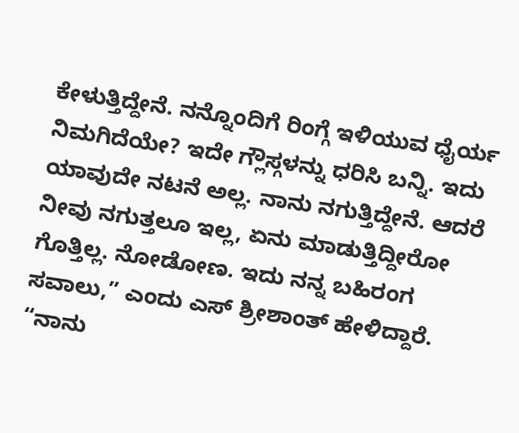ಕೇಳುತ್ತಿದ್ದೇನೆ. ನನ್ನೊಂದಿಗೆ ರಿಂಗ್ಗೆ ಇಳಿಯುವ ಧೈರ್ಯ ನಿಮಗಿದೆಯೇ? ಇದೇ ಗ್ಲೌಸ್ಗಳನ್ನು ಧರಿಸಿ ಬನ್ನಿ. ಇದು ಯಾವುದೇ ನಟನೆ ಅಲ್ಲ. ನಾನು ನಗುತ್ತಿದ್ದೇನೆ. ಆದರೆ ನೀವು ನಗುತ್ತಲೂ ಇಲ್ಲ, ಏನು ಮಾಡುತ್ತಿದ್ದೀರೋ ಗೊತ್ತಿಲ್ಲ. ನೋಡೋಣ. ಇದು ನನ್ನ ಬಹಿರಂಗ ಸವಾಲು,” ಎಂದು ಎಸ್ ಶ್ರೀಶಾಂತ್ ಹೇಳಿದ್ದಾರೆ.
“ನಾನು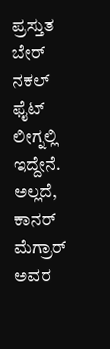ಪ್ರಸ್ತುತ ಬೇರ್ ನಕಲ್ ಫೈಟ್ ಲೀಗ್ನಲ್ಲಿ ಇದ್ದೇನೆ. ಅಲ್ಲದೆ, ಕಾನರ್ ಮೆಗ್ರಾರ್ ಅವರ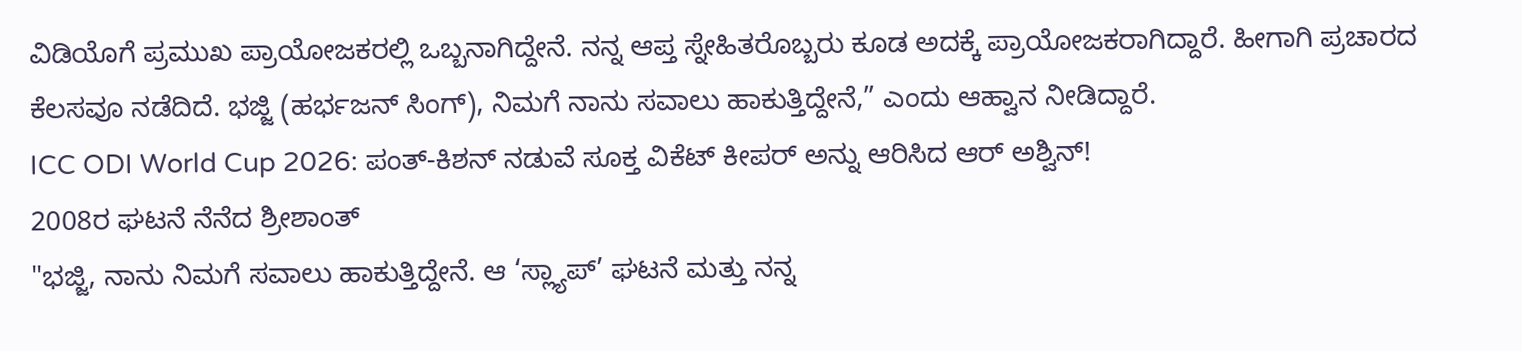ವಿಡಿಯೊಗೆ ಪ್ರಮುಖ ಪ್ರಾಯೋಜಕರಲ್ಲಿ ಒಬ್ಬನಾಗಿದ್ದೇನೆ. ನನ್ನ ಆಪ್ತ ಸ್ನೇಹಿತರೊಬ್ಬರು ಕೂಡ ಅದಕ್ಕೆ ಪ್ರಾಯೋಜಕರಾಗಿದ್ದಾರೆ. ಹೀಗಾಗಿ ಪ್ರಚಾರದ ಕೆಲಸವೂ ನಡೆದಿದೆ. ಭಜ್ಜಿ (ಹರ್ಭಜನ್ ಸಿಂಗ್), ನಿಮಗೆ ನಾನು ಸವಾಲು ಹಾಕುತ್ತಿದ್ದೇನೆ,” ಎಂದು ಆಹ್ವಾನ ನೀಡಿದ್ದಾರೆ.
ICC ODI World Cup 2026: ಪಂತ್-ಕಿಶನ್ ನಡುವೆ ಸೂಕ್ತ ವಿಕೆಟ್ ಕೀಪರ್ ಅನ್ನು ಆರಿಸಿದ ಆರ್ ಅಶ್ವಿನ್!
2008ರ ಘಟನೆ ನೆನೆದ ಶ್ರೀಶಾಂತ್
"ಭಜ್ಜಿ, ನಾನು ನಿಮಗೆ ಸವಾಲು ಹಾಕುತ್ತಿದ್ದೇನೆ. ಆ ‘ಸ್ಲ್ಯಾಪ್’ ಘಟನೆ ಮತ್ತು ನನ್ನ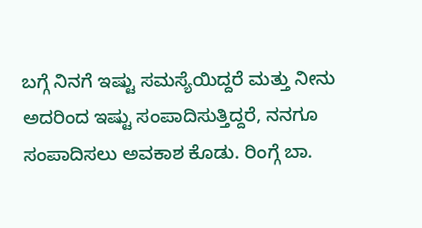ಬಗ್ಗೆ ನಿನಗೆ ಇಷ್ಟು ಸಮಸ್ಯೆಯಿದ್ದರೆ ಮತ್ತು ನೀನು ಅದರಿಂದ ಇಷ್ಟು ಸಂಪಾದಿಸುತ್ತಿದ್ದರೆ, ನನಗೂ ಸಂಪಾದಿಸಲು ಅವಕಾಶ ಕೊಡು. ರಿಂಗ್ಗೆ ಬಾ.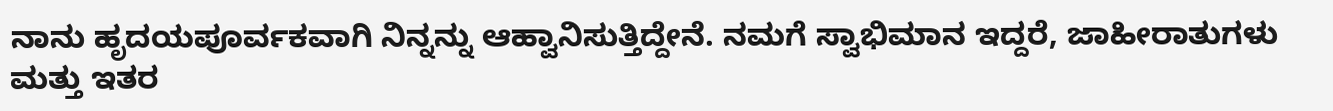ನಾನು ಹೃದಯಪೂರ್ವಕವಾಗಿ ನಿನ್ನನ್ನು ಆಹ್ವಾನಿಸುತ್ತಿದ್ದೇನೆ. ನಮಗೆ ಸ್ವಾಭಿಮಾನ ಇದ್ದರೆ, ಜಾಹೀರಾತುಗಳು ಮತ್ತು ಇತರ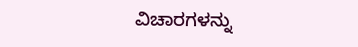ವಿಚಾರಗಳನ್ನು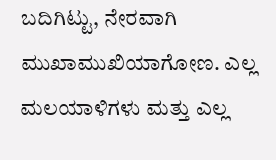ಬದಿಗಿಟ್ಟು, ನೇರವಾಗಿ ಮುಖಾಮುಖಿಯಾಗೋಣ. ಎಲ್ಲ ಮಲಯಾಳಿಗಳು ಮತ್ತು ಎಲ್ಲ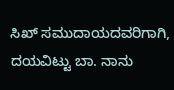ಸಿಖ್ ಸಮುದಾಯದವರಿಗಾಗಿ, ದಯವಿಟ್ಟು ಬಾ. ನಾನು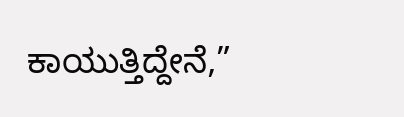ಕಾಯುತ್ತಿದ್ದೇನೆ,”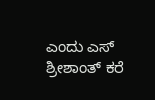ಎಂದು ಎಸ್ ಶ್ರೀಶಾಂತ್ ಕರೆ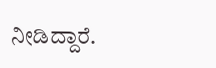ನೀಡಿದ್ದಾರೆ.